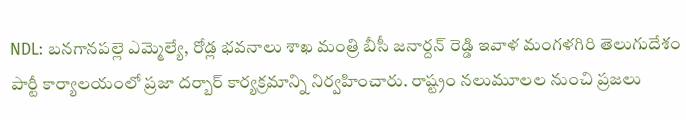NDL: బనగానపల్లె ఎమ్మెల్యే, రోడ్ల భవనాలు శాఖ మంత్రి బీసీ జనార్దన్ రెడ్డి ఇవాళ మంగళగిరి తెలుగుదేశం పార్టీ కార్యాలయంలో ప్రజా దర్బార్ కార్యక్రమాన్ని నిర్వహించారు. రాష్ట్రం నలుమూలల నుంచి ప్రజలు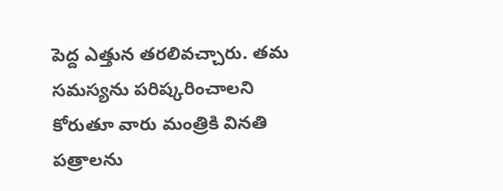పెద్ద ఎత్తున తరలివచ్చారు. తమ సమస్యను పరిష్కరించాలని కోరుతూ వారు మంత్రికి వినతి పత్రాలను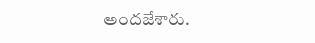అందజేశారు.